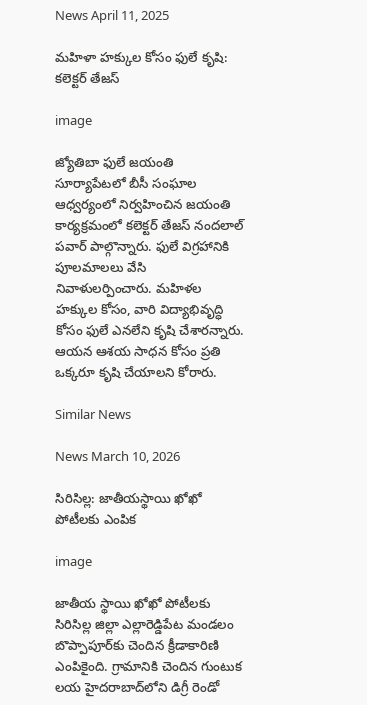News April 11, 2025

మహిళా హక్కుల కోసం ఫులే కృషి: కలెక్టర్ తేజస్

image

జ్యోతిబా ఫులే జయంతి సూర్యాపేటలో బీసీ సంఘాల ఆధ్వర్యంలో నిర్వహించిన జయంతి కార్యక్రమంలో కలెక్టర్ తేజస్ నందలాల్ పవార్ పాల్గొన్నారు. ఫులే విగ్రహానికి పూలమాలలు వేసి నివాళులర్పించారు. మహిళల హక్కుల కోసం, వారి విద్యాభివృద్ధి కోసం ఫులే ఎనలేని కృషి చేశారన్నారు. ఆయన ఆశయ సాధన కోసం ప్రతి ఒక్కరూ కృషి చేయాలని కోరారు.

Similar News

News March 10, 2026

సిరిసిల్ల: జాతీయస్థాయి ఖోఖో పోటీలకు ఎంపిక

image

జాతీయ స్థాయి ఖోఖో పోటీలకు సిరిసిల్ల జిల్లా ఎల్లారెడ్డిపేట మండలం బొప్పాపూర్‌కు చెందిన క్రీడాకారిణి ఎంపికైంది. గ్రామానికి చెందిన గుంటుక లయ హైదరాబాద్‌లోని డిగ్రీ రెండో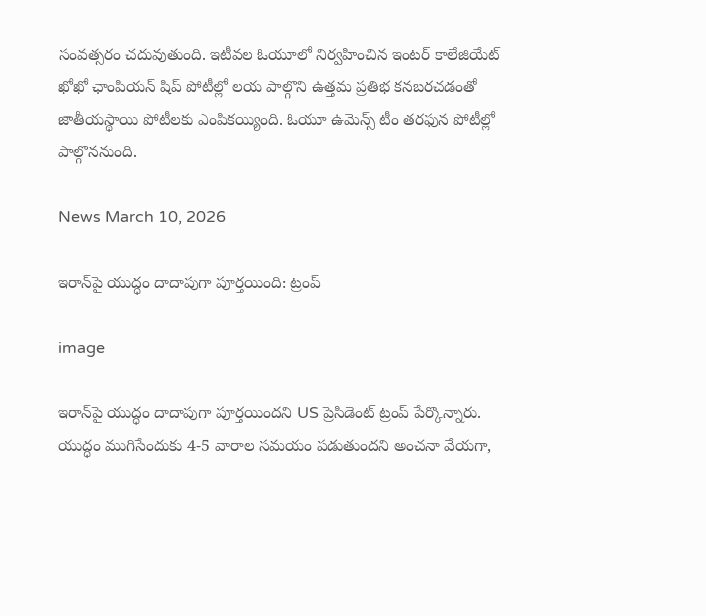సంవత్సరం చదువుతుంది. ఇటీవల ఓయూలో నిర్వహించిన ఇంటర్ కాలేజియేట్ ఖోఖో ఛాంపియన్ షిప్ పోటీల్లో లయ పాల్గొని ఉత్తమ ప్రతిభ కనబరచడంతో జాతీయస్థాయి పోటీలకు ఎంపికయ్యింది. ఓయూ ఉమెన్స్ టీం తరఫున పోటీల్లో పాల్గొననుంది.

News March 10, 2026

ఇరాన్‌పై యుద్ధం దాదాపుగా పూర్తయింది: ట్రంప్

image

ఇరాన్‌పై యుద్ధం దాదాపుగా పూర్తయిందని US ప్రెసిడెంట్ ట్రంప్ పేర్కొన్నారు. యుద్ధం ముగిసేందుకు 4-5 వారాల సమయం పడుతుందని అంచనా వేయగా,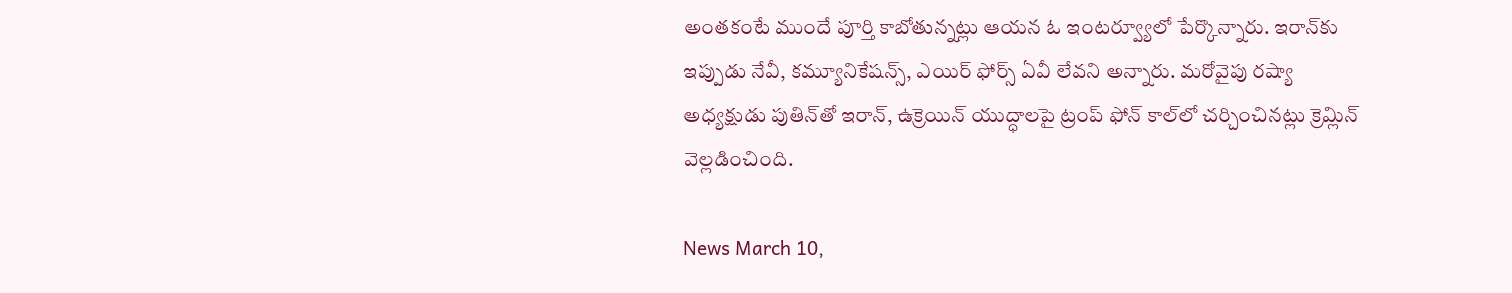అంతకంటే ముందే పూర్తి కాబోతున్నట్లు ఆయన ఓ ఇంటర్వ్యూలో పేర్కొన్నారు. ఇరాన్‌కు ఇప్పుడు నేవీ, కమ్యూనికేషన్స్, ఎయిర్ ఫోర్స్ ఏవీ లేవని అన్నారు. మరోవైపు రష్యా అధ్యక్షుడు పుతిన్‌తో ఇరాన్, ఉక్రెయిన్ యుద్ధాలపై ట్రంప్ ఫోన్‌ కాల్‌లో చర్చించినట్లు క్రెమ్లిన్ వెల్లడించింది.

News March 10,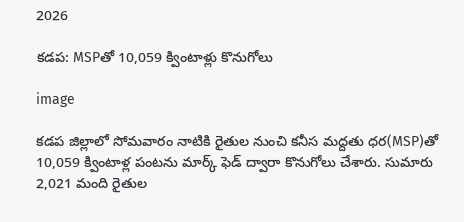2026

కడప: MSPతో 10,059 క్వింటాళ్లు కొనుగోలు

image

కడప జిల్లాలో సోమవారం నాటికి రైతుల నుంచి కనీస మద్దతు ధర(MSP)తో 10,059 క్వింటాళ్ల పంటను మార్క్ ఫెడ్ ద్వారా కొనుగోలు చేశారు. సుమారు 2,021 మంది రైతుల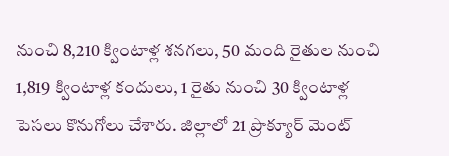నుంచి 8,210 క్వింటాళ్ల శనగలు, 50 మంది రైతుల నుంచి 1,819 క్వింటాళ్ల కందులు, 1 రైతు నుంచి 30 క్వింటాళ్ల పెసలు కొనుగోలు చేశారు. జిల్లాలో 21 ప్రొక్యూర్ మెంట్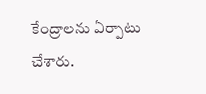కేంద్రాలను ఏర్పాటు చేశారు.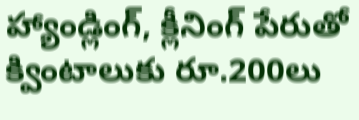హ్యాండ్లింగ్, క్లీనింగ్ పేరుతో క్వింటాలుకు రూ.200లు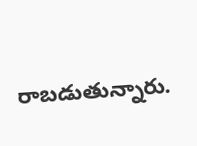రాబడుతున్నారు.